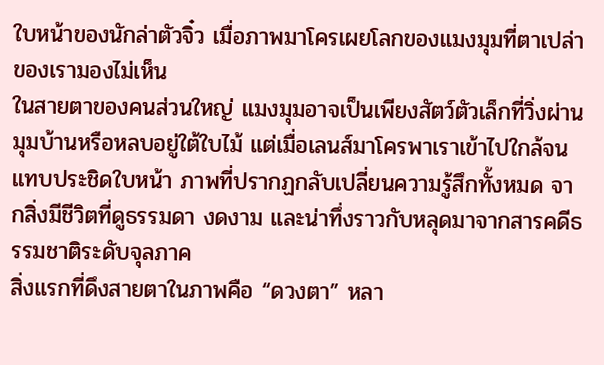ใบหน้าของนักล่าตัวจิ๋ว เมื่อภาพมาโครเผยโลกของแมงมุมที่ตาเปล่าของเรามองไม่เห็น
ในสายตาของคนส่วนใหญ่ แมงมุมอาจเป็นเพียงสัตว์ตัวเล็กที่วิ่งผ่านมุมบ้านหรือหลบอยู่ใต้ใบไม้ แต่เมื่อเลนส์มาโครพาเราเข้าไปใกล้จนแทบประชิดใบหน้า ภาพที่ปรากฏกลับเปลี่ยนความรู้สึกทั้งหมด จากสิ่งมีชีวิตที่ดูธรรมดา งดงาม และน่าทึ่งราวกับหลุดมาจากสารคดีธรรมชาติระดับจุลภาค
สิ่งแรกที่ดึงสายตาในภาพคือ “ดวงตา” หลา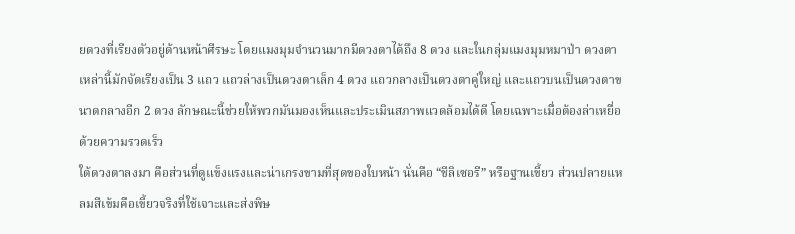ยดวงที่เรียงตัวอยู่ด้านหน้าศีรษะ โดยแมงมุมจำนวนมากมีดวงตาได้ถึง 8 ดวง และในกลุ่มแมงมุมหมาป่า ดวงตาเหล่านี้มักจัดเรียงเป็น 3 แถว แถวล่างเป็นดวงตาเล็ก 4 ดวง แถวกลางเป็นดวงตาคู่ใหญ่ และแถวบนเป็นดวงตาขนาดกลางอีก 2 ดวง ลักษณะนี้ช่วยให้พวกมันมองเห็นและประเมินสภาพแวดล้อมได้ดี โดยเฉพาะเมื่อต้องล่าเหยื่อด้วยความรวดเร็ว
ใต้ดวงตาลงมา คือส่วนที่ดูแข็งแรงและน่าเกรงขามที่สุดของใบหน้า นั่นคือ “ชีลิเซอรี” หรือฐานเขี้ยว ส่วนปลายแหลมสีเข้มคือเขี้ยวจริงที่ใช้เจาะและส่งพิษ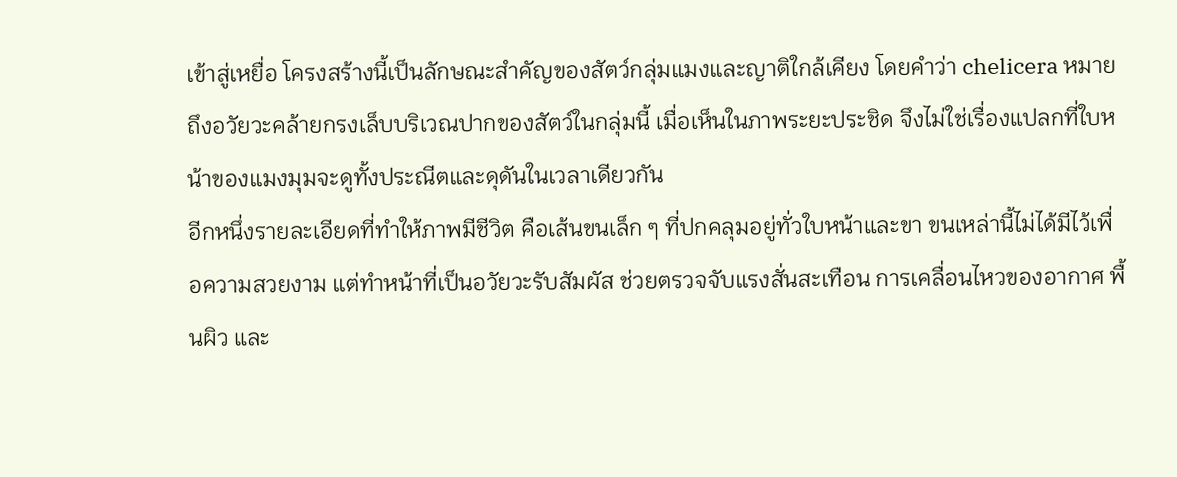เข้าสู่เหยื่อ โครงสร้างนี้เป็นลักษณะสำคัญของสัตว์กลุ่มแมงและญาติใกล้เคียง โดยคำว่า chelicera หมายถึงอวัยวะคล้ายกรงเล็บบริเวณปากของสัตว์ในกลุ่มนี้ เมื่อเห็นในภาพระยะประชิด จึงไม่ใช่เรื่องแปลกที่ใบหน้าของแมงมุมจะดูทั้งประณีตและดุดันในเวลาเดียวกัน
อีกหนึ่งรายละเอียดที่ทำให้ภาพมีชีวิต คือเส้นขนเล็ก ๆ ที่ปกคลุมอยู่ทั่วใบหน้าและขา ขนเหล่านี้ไม่ได้มีไว้เพื่อความสวยงาม แต่ทำหน้าที่เป็นอวัยวะรับสัมผัส ช่วยตรวจจับแรงสั่นสะเทือน การเคลื่อนไหวของอากาศ พื้นผิว และ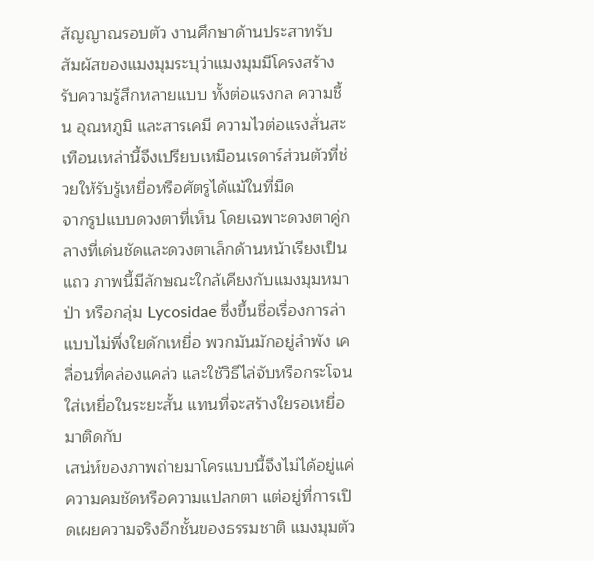สัญญาณรอบตัว งานศึกษาด้านประสาทรับสัมผัสของแมงมุมระบุว่าแมงมุมมีโครงสร้างรับความรู้สึกหลายแบบ ทั้งต่อแรงกล ความชื้น อุณหภูมิ และสารเคมี ความไวต่อแรงสั่นสะเทือนเหล่านี้จึงเปรียบเหมือนเรดาร์ส่วนตัวที่ช่วยให้รับรู้เหยื่อหรือศัตรูได้แม้ในที่มืด
จากรูปแบบดวงตาที่เห็น โดยเฉพาะดวงตาคู่กลางที่เด่นชัดและดวงตาเล็กด้านหน้าเรียงเป็นแถว ภาพนี้มีลักษณะใกล้เคียงกับแมงมุมหมาป่า หรือกลุ่ม Lycosidae ซึ่งขึ้นชื่อเรื่องการล่าแบบไม่พึ่งใยดักเหยื่อ พวกมันมักอยู่ลำพัง เคลื่อนที่คล่องแคล่ว และใช้วิธีไล่จับหรือกระโจนใส่เหยื่อในระยะสั้น แทนที่จะสร้างใยรอเหยื่อมาติดกับ
เสน่ห์ของภาพถ่ายมาโครแบบนี้จึงไม่ได้อยู่แค่ความคมชัดหรือความแปลกตา แต่อยู่ที่การเปิดเผยความจริงอีกชั้นของธรรมชาติ แมงมุมตัว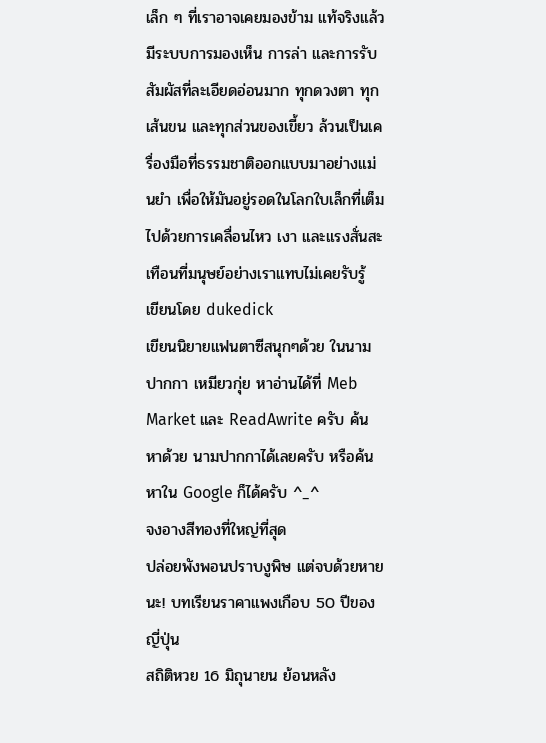เล็ก ๆ ที่เราอาจเคยมองข้าม แท้จริงแล้วมีระบบการมองเห็น การล่า และการรับสัมผัสที่ละเอียดอ่อนมาก ทุกดวงตา ทุกเส้นขน และทุกส่วนของเขี้ยว ล้วนเป็นเครื่องมือที่ธรรมชาติออกแบบมาอย่างแม่นยำ เพื่อให้มันอยู่รอดในโลกใบเล็กที่เต็มไปด้วยการเคลื่อนไหว เงา และแรงสั่นสะเทือนที่มนุษย์อย่างเราแทบไม่เคยรับรู้
เขียนโดย dukedick
เขียนนิยายแฟนตาซีสนุกๆด้วย ในนามปากกา เหมียวกุ่ย หาอ่านได้ที่ Meb Market และ ReadAwrite ครับ ค้นหาด้วย นามปากกาได้เลยครับ หรือค้นหาใน Google ก็ได้ครับ ^_^
จงอางสีทองที่ใหญ่ที่สุด
ปล่อยพังพอนปราบงูพิษ แต่จบด้วยหายนะ! บทเรียนราคาแพงเกือบ 50 ปีของญี่ปุ่น
สถิติหวย 16 มิถุนายน ย้อนหลัง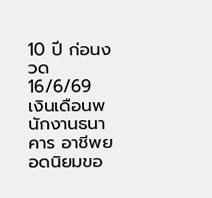10 ปี ก่อนงวด 16/6/69
เงินเดือนพนักงานธนาคาร อาชีพยอดนิยมขอ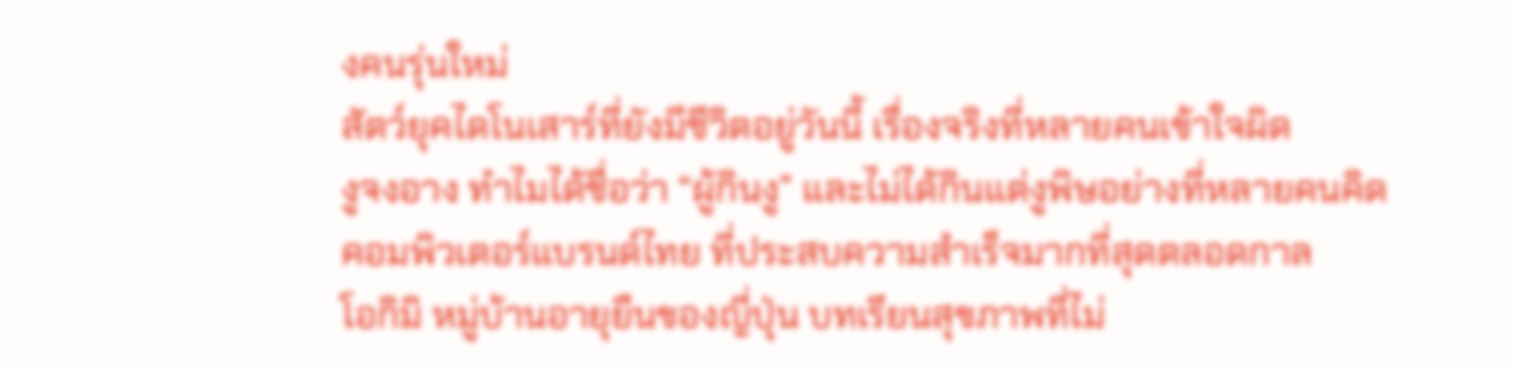งคนรุ่นใหม่
สัตว์ยุคไดโนเสาร์ที่ยังมีชีวิตอยู่วันนี้ เรื่องจริงที่หลายคนเข้าใจผิด
งูจงอาง ทำไมได้ชื่อว่า “ผู้กินงู” และไม่ได้กินแต่งูพิษอย่างที่หลายคนคิด
คอมพิวเตอร์แบรนด์ไทย ที่ประสบความสำเร็จมากที่สุดตลอดกาล
โอกิมิ หมู่บ้านอายุยืนของญี่ปุ่น บทเรียนสุขภาพที่ไม่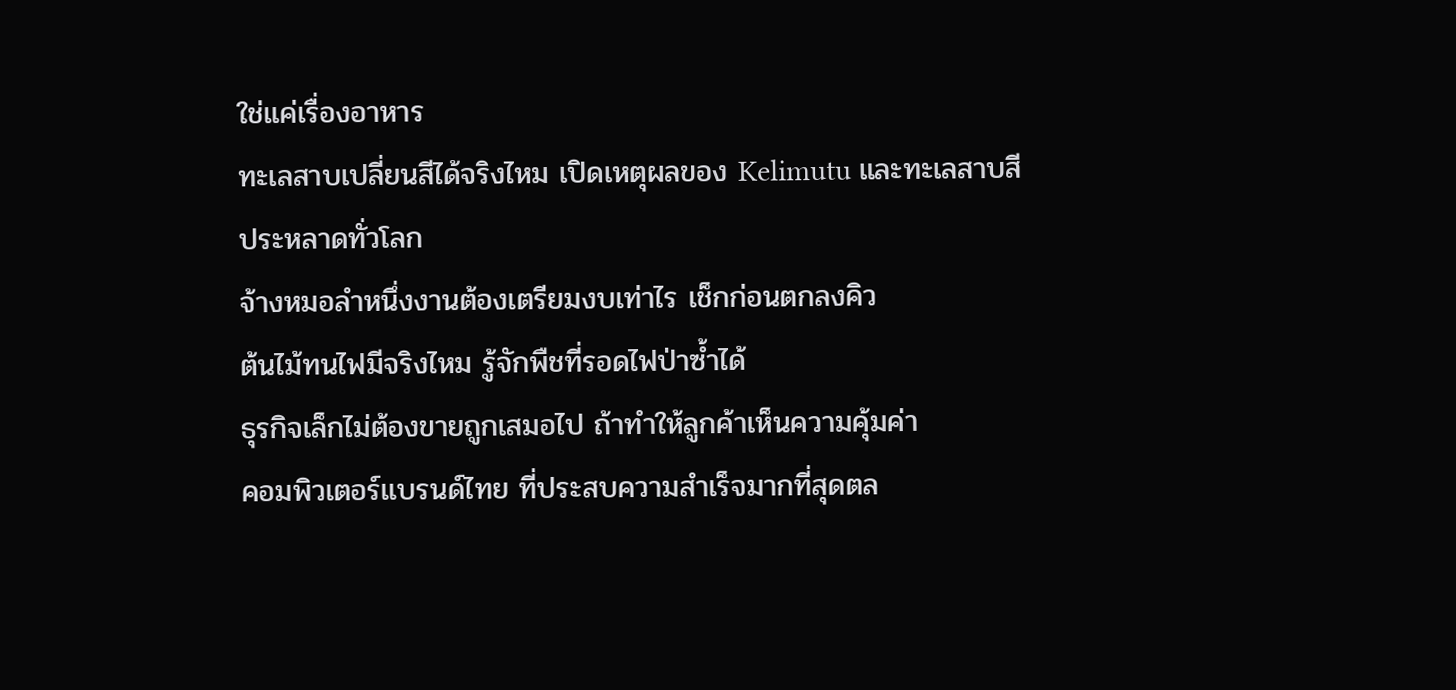ใช่แค่เรื่องอาหาร
ทะเลสาบเปลี่ยนสีได้จริงไหม เปิดเหตุผลของ Kelimutu และทะเลสาบสีประหลาดทั่วโลก
จ้างหมอลำหนึ่งงานต้องเตรียมงบเท่าไร เช็กก่อนตกลงคิว
ต้นไม้ทนไฟมีจริงไหม รู้จักพืชที่รอดไฟป่าซ้ำได้
ธุรกิจเล็กไม่ต้องขายถูกเสมอไป ถ้าทำให้ลูกค้าเห็นความคุ้มค่า
คอมพิวเตอร์แบรนด์ไทย ที่ประสบความสำเร็จมากที่สุดตล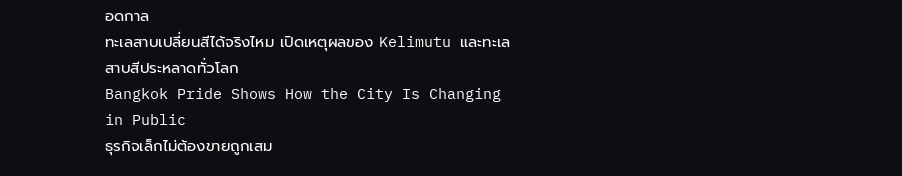อดกาล
ทะเลสาบเปลี่ยนสีได้จริงไหม เปิดเหตุผลของ Kelimutu และทะเลสาบสีประหลาดทั่วโลก
Bangkok Pride Shows How the City Is Changing in Public
ธุรกิจเล็กไม่ต้องขายถูกเสม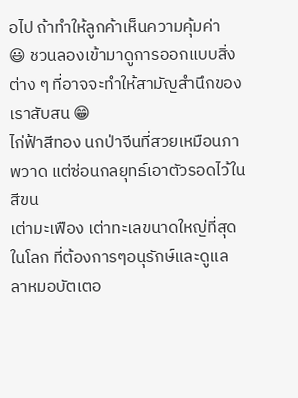อไป ถ้าทำให้ลูกค้าเห็นความคุ้มค่า
😃 ชวนลองเข้ามาดูการออกแบบสิ่งต่าง ๆ ที่อาจจะทำให้สามัญสำนึกของเราสับสน 😁
ไก่ฟ้าสีทอง นกป่าจีนที่สวยเหมือนภาพวาด แต่ซ่อนกลยุทธ์เอาตัวรอดไว้ในสีขน
เต่ามะเฟือง เต่าทะเลขนาดใหญ่ที่สุดในโลก ที่ต้องการๆอนุรักษ์และดูแล
ลาหมอบัตเตอ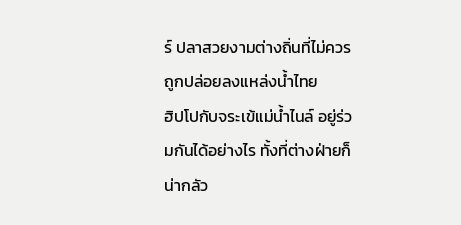ร์ ปลาสวยงามต่างถิ่นที่ไม่ควรถูกปล่อยลงแหล่งน้ำไทย
ฮิปโปกับจระเข้แม่น้ำไนล์ อยู่ร่วมกันได้อย่างไร ทั้งที่ต่างฝ่ายก็น่ากลัว